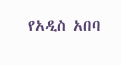የአዲስ አበባ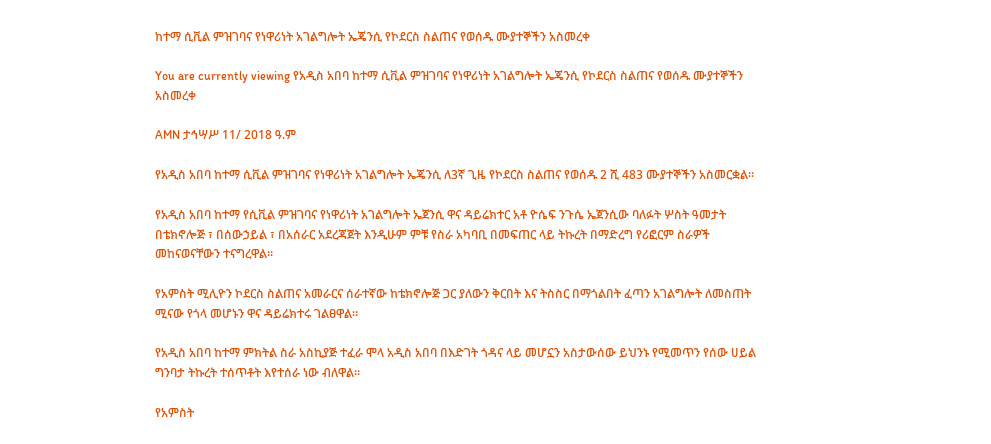ከተማ ሲቪል ምዝገባና የነዋሪነት አገልግሎት ኤጄንሲ የኮደርስ ስልጠና የወሰዱ ሙያተኞችን አስመረቀ

You are currently viewing የአዲስ አበባ ከተማ ሲቪል ምዝገባና የነዋሪነት አገልግሎት ኤጄንሲ የኮደርስ ስልጠና የወሰዱ ሙያተኞችን አስመረቀ

AMN ታኅሣሥ 11/ 2018 ዓ.ም

የአዲስ አበባ ከተማ ሲቪል ምዝገባና የነዋሪነት አገልግሎት ኤጄንሲ ለ3ኛ ጊዜ የኮደርስ ስልጠና የወሰዱ 2 ሺ 483 ሙያተኞችን አስመርቋል፡፡

የአዲስ አበባ ከተማ የሲቪል ምዝገባና የነዋሪነት አገልግሎት ኤጀንሲ ዋና ዳይሬክተር አቶ ዮሴፍ ንጉሴ ኤጀንሲው ባለፉት ሦስት ዓመታት በቴክኖሎጅ ፣ በሰውኃይል ፣ በአሰራር አደረጃጀት እንዲሁም ምቹ የስራ አካባቢ በመፍጠር ላይ ትኩረት በማድረግ የሪፎርም ስራዎች መከናወናቸውን ተናግረዋል፡፡

የአምስት ሚሊዮን ኮደርስ ስልጠና አመራርና ሰራተኛው ከቴክኖሎጅ ጋር ያለውን ቅርበት እና ትስስር በማጎልበት ፈጣን አገልግሎት ለመስጠት ሚናው የጎላ መሆኑን ዋና ዳይሬክተሩ ገልፀዋል።

የአዲስ አበባ ከተማ ምክትል ስራ አስኪያጅ ተፈራ ሞላ አዲስ አበባ በእድገት ጎዳና ላይ መሆኗን አስታውሰው ይህንኑ የሚመጥን የሰው ሀይል ግንባታ ትኩረት ተሰጥቶት እየተሰራ ነው ብለዋል።

የአምስት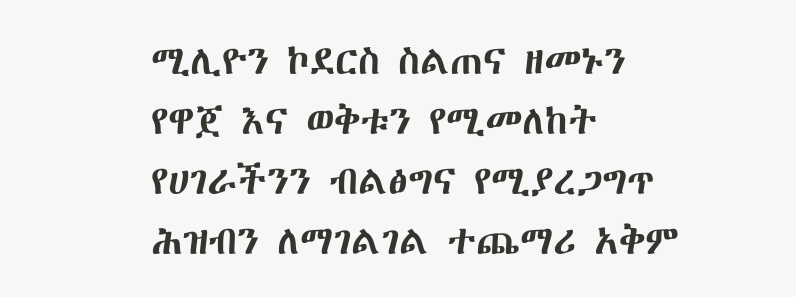ሚሊዮን ኮደርስ ስልጠና ዘመኑን የዋጀ እና ወቅቱን የሚመለከት የሀገራችንን ብልፅግና የሚያረጋግጥ ሕዝብን ለማገልገል ተጨማሪ አቅም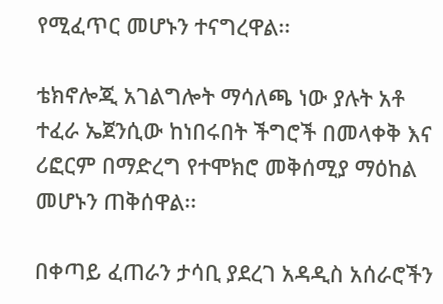የሚፈጥር መሆኑን ተናግረዋል፡፡

ቴክኖሎጂ አገልግሎት ማሳለጫ ነው ያሉት አቶ ተፈራ ኤጀንሲው ከነበሩበት ችግሮች በመላቀቅ እና ሪፎርም በማድረግ የተሞክሮ መቅሰሚያ ማዕከል መሆኑን ጠቅሰዋል፡፡

በቀጣይ ፈጠራን ታሳቢ ያደረገ አዳዲስ አሰራሮችን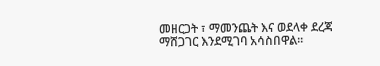መዘርጋት ፣ ማመንጨት እና ወደላቀ ደረጃ ማሸጋገር እንደሚገባ አሳስበዋል፡፡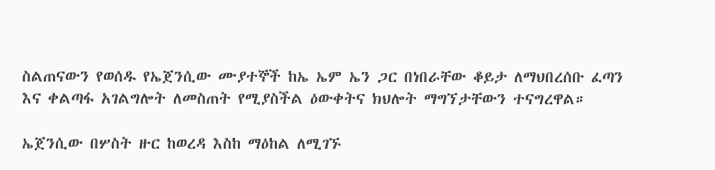ስልጠናውን የወሰዱ የኤጀንሲው ሙያተኞች ከኤ ኤም ኤን ጋር በነበራቸው ቆይታ ለማህበረሰቡ ፈጣን እና ቀልጣፋ አገልግሎት ለመስጠት የሚያስችል ዕውቀትና ክህሎት ማግኘታቸውን ተናግረዋል።

ኤጀንሲው በሦስት ዙር ከወረዳ እስከ ማዕከል ለሚገኙ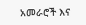አመራሮች እና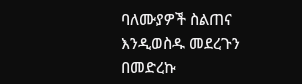ባለሙያዎች ስልጠና እንዲወስዱ መደረጉን በመድረኩ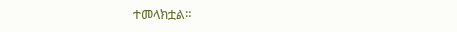ተመላክቷል።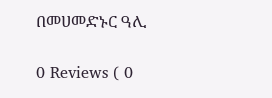በመሀመድኑር ዓሊ

0 Reviews ( 0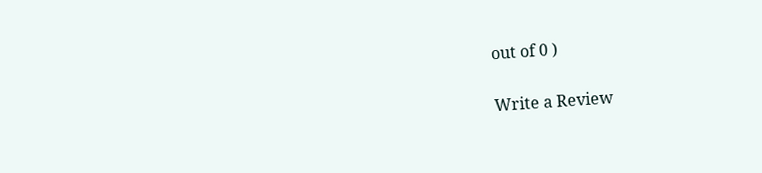out of 0 )

Write a Review